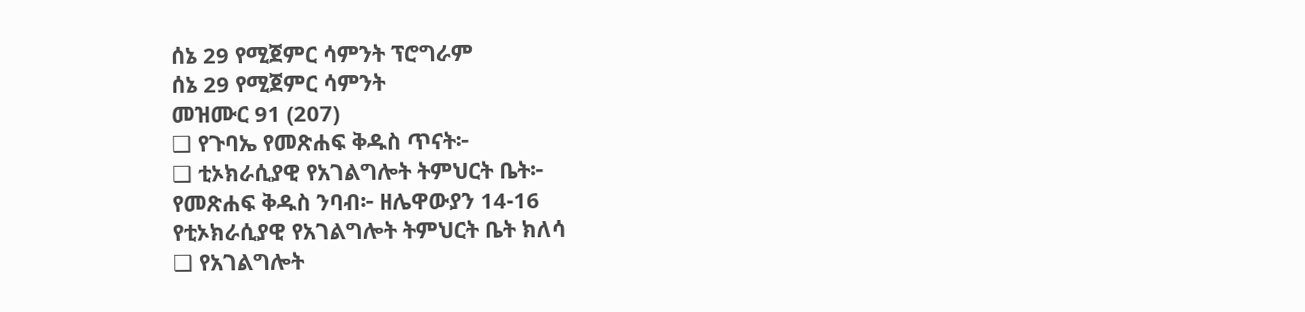ሰኔ 29 የሚጀምር ሳምንት ፕሮግራም
ሰኔ 29 የሚጀምር ሳምንት
መዝሙር 91 (207)
❑ የጉባኤ የመጽሐፍ ቅዱስ ጥናት፦
❑ ቲኦክራሲያዊ የአገልግሎት ትምህርት ቤት፦
የመጽሐፍ ቅዱስ ንባብ፦ ዘሌዋውያን 14-16
የቲኦክራሲያዊ የአገልግሎት ትምህርት ቤት ክለሳ
❑ የአገልግሎት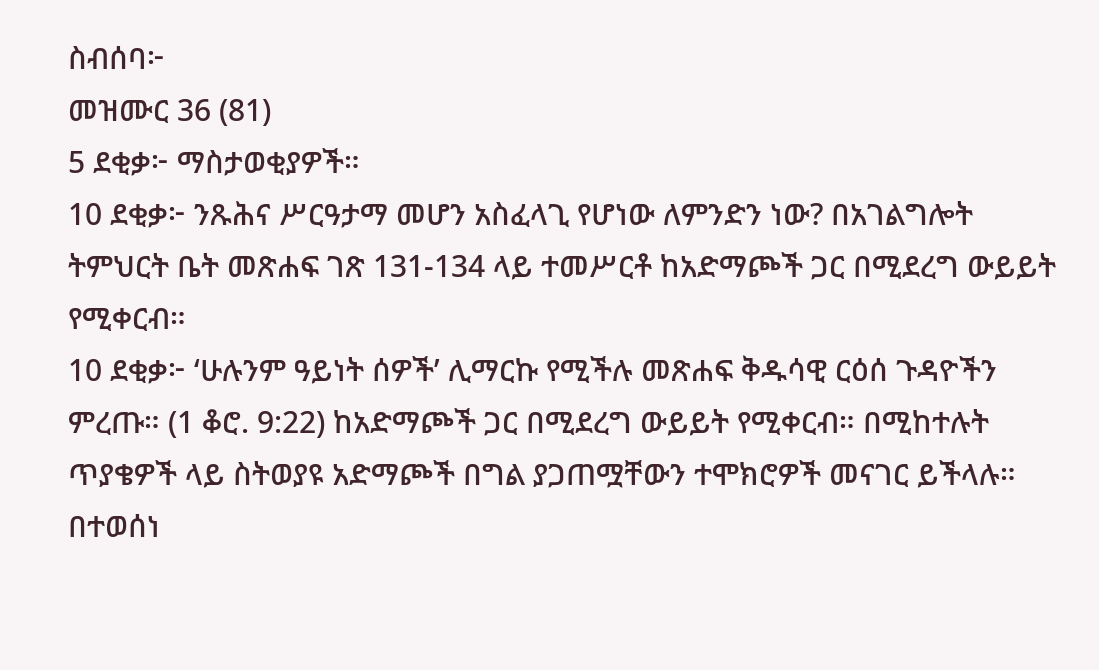ስብሰባ፦
መዝሙር 36 (81)
5 ደቂቃ፦ ማስታወቂያዎች።
10 ደቂቃ፦ ንጹሕና ሥርዓታማ መሆን አስፈላጊ የሆነው ለምንድን ነው? በአገልግሎት ትምህርት ቤት መጽሐፍ ገጽ 131-134 ላይ ተመሥርቶ ከአድማጮች ጋር በሚደረግ ውይይት የሚቀርብ።
10 ደቂቃ፦ ‘ሁሉንም ዓይነት ሰዎች’ ሊማርኩ የሚችሉ መጽሐፍ ቅዱሳዊ ርዕሰ ጉዳዮችን ምረጡ። (1 ቆሮ. 9:22) ከአድማጮች ጋር በሚደረግ ውይይት የሚቀርብ። በሚከተሉት ጥያቄዎች ላይ ስትወያዩ አድማጮች በግል ያጋጠሟቸውን ተሞክሮዎች መናገር ይችላሉ። በተወሰነ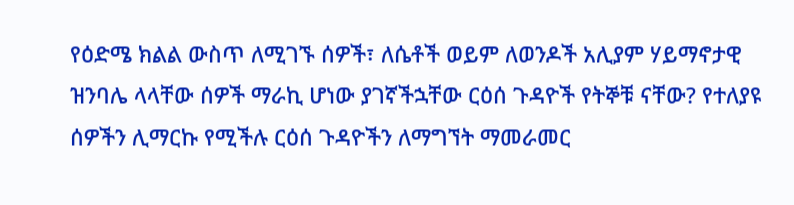የዕድሜ ክልል ውስጥ ለሚገኙ ሰዎች፣ ለሴቶች ወይም ለወንዶች አሊያም ሃይማኖታዊ ዝንባሌ ላላቸው ሰዎች ማራኪ ሆነው ያገኛችኋቸው ርዕሰ ጉዳዮች የትኞቹ ናቸው? የተለያዩ ሰዎችን ሊማርኩ የሚችሉ ርዕሰ ጉዳዮችን ለማግኘት ማመራመር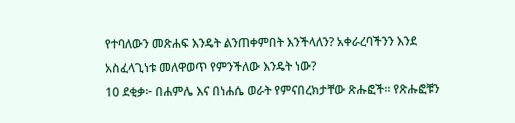የተባለውን መጽሐፍ እንዴት ልንጠቀምበት እንችላለን? አቀራረባችንን እንደ አስፈላጊነቱ መለዋወጥ የምንችለው እንዴት ነው?
10 ደቂቃ፦ በሐምሌ እና በነሐሴ ወራት የምናበረክታቸው ጽሑፎች። የጽሑፎቹን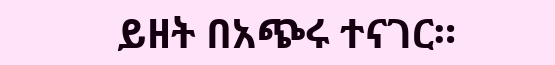ይዘት በአጭሩ ተናገር።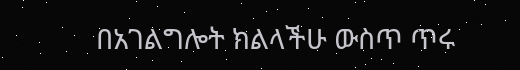በአገልግሎት ክልላችሁ ውስጥ ጥሩ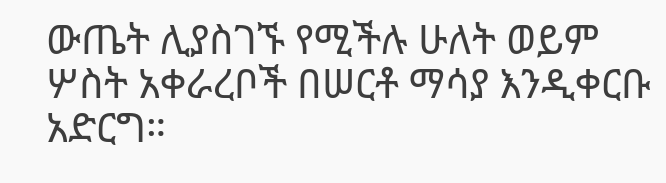ውጤት ሊያስገኙ የሚችሉ ሁለት ወይም ሦስት አቀራረቦች በሠርቶ ማሳያ እንዲቀርቡ አድርግ።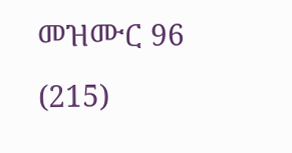መዝሙር 96 (215)